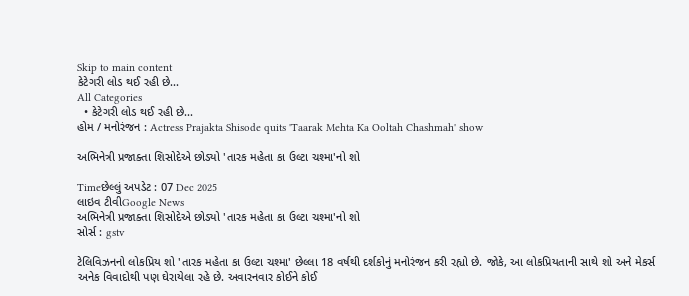Skip to main content
કેટેગરી લોડ થઈ રહી છે...
All Categories
  • કેટેગરી લોડ થઈ રહી છે...
હોમ / મનોરંજન : Actress Prajakta Shisode quits 'Taarak Mehta Ka Ooltah Chashmah' show

અભિનેત્રી પ્રજાક્તા શિસોદેએ છોડ્યો 'તારક મહેતા કા ઉલ્ટા ચશ્મા'નો શો

Timeછેલ્લું અપડેટ : 07 Dec 2025
લાઇવ ટીવીGoogle News
અભિનેત્રી પ્રજાક્તા શિસોદેએ છોડ્યો 'તારક મહેતા કા ઉલ્ટા ચશ્મા'નો શો
સોર્સ : gstv

ટેલિવિઝનનો લોકપ્રિય શો 'તારક મહેતા કા ઉલ્ટા ચશ્મા' છેલ્લા 18 વર્ષથી દર્શકોનું મનોરંજન કરી રહ્યો છે. જોકે, આ લોકપ્રિયતાની સાથે શો અને મેકર્સ અનેક વિવાદોથી પણ ઘેરાયેલા રહે છે. અવારનવાર કોઈને કોઈ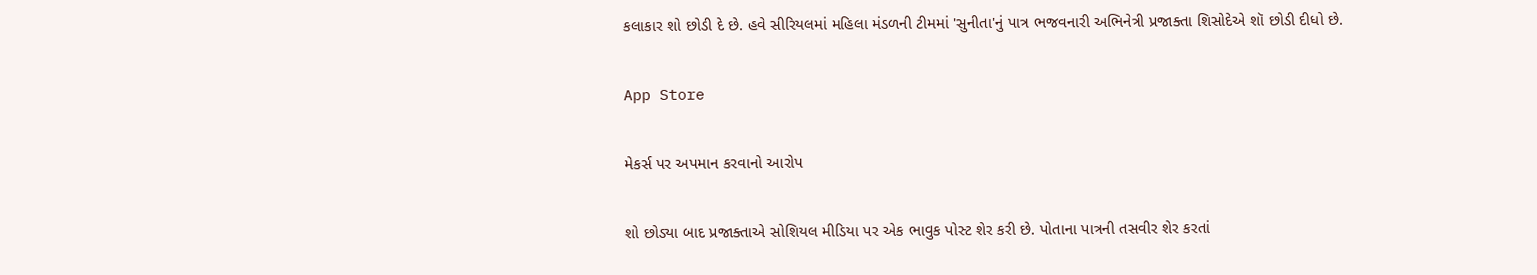કલાકાર શો છોડી દે છે. હવે સીરિયલમાં મહિલા મંડળની ટીમમાં 'સુનીતા'નું પાત્ર ભજવનારી અભિનેત્રી પ્રજાક્તા શિસોદેએ શૉ છોડી દીધો છે.

App Store

મેકર્સ પર અપમાન કરવાનો આરોપ

શો છોડ્યા બાદ પ્રજાક્તાએ સોશિયલ મીડિયા પર એક ભાવુક પોસ્ટ શેર કરી છે. પોતાના પાત્રની તસવીર શેર કરતાં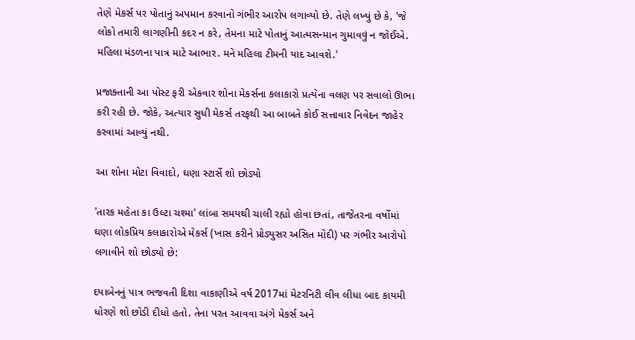તેણે મેકર્સ પર પોતાનું અપમાન કરવાનો ગંભીર આરોપ લગાવ્યો છે. તેણે લખ્યું છે કે, 'જે લોકો તમારી લાગણીની કદર ન કરે, તેમના માટે પોતાનું આત્મસન્માન ગુમાવવું ન જોઈએ. મહિલા મંડળના પાત્ર માટે આભાર. મને મહિલા ટીમની યાદ આવશે.'

પ્રજાક્તાની આ પોસ્ટ ફરી એકવાર શોના મેકર્સના કલાકારો પ્રત્યેના વલણ પર સવાલો ઊભા કરી રહી છે. જોકે, અત્યાર સુધી મેકર્સ તરફથી આ બાબતે કોઈ સત્તાવાર નિવેદન જાહેર કરવામાં આવ્યું નથી.

આ શોના મોટા વિવાદો, ઘણા સ્ટાર્સે શો છોડ્યો

'તારક મહેતા કા ઉલ્ટા ચશ્મા' લાંબા સમયથી ચાલી રહ્યો હોવા છતાં, તાજેતરના વર્ષોમાં ઘણા લોકપ્રિય કલાકારોએ મેકર્સ (ખાસ કરીને પ્રોડ્યુસર અસિત મોદી) પર ગંભીર આરોપો લગાવીને શો છોડ્યો છે:

દયાબેનનું પાત્ર ભજવતી દિશા વાકાણીએ વર્ષ 2017માં મેટરનિટી લીવ લીધા બાદ કાયમી ધોરણે શો છોડી દીધો હતો. તેના પરત આવવા અંગે મેકર્સ અને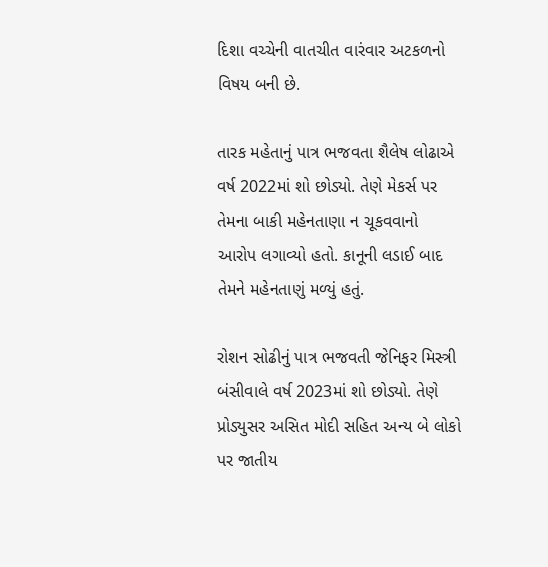દિશા વચ્ચેની વાતચીત વારંવાર અટકળનો વિષય બની છે.

તારક મહેતાનું પાત્ર ભજવતા શૈલેષ લોઢાએ વર્ષ 2022માં શો છોડ્યો. તેણે મેકર્સ પર તેમના બાકી મહેનતાણા ન ચૂકવવાનો આરોપ લગાવ્યો હતો. કાનૂની લડાઈ બાદ તેમને મહેનતાણું મળ્યું હતું.

રોશન સોઢીનું પાત્ર ભજવતી જેનિફર મિસ્ત્રી બંસીવાલે વર્ષ 2023માં શો છોડ્યો. તેણે પ્રોડ્યુસર અસિત મોદી સહિત અન્ય બે લોકો પર જાતીય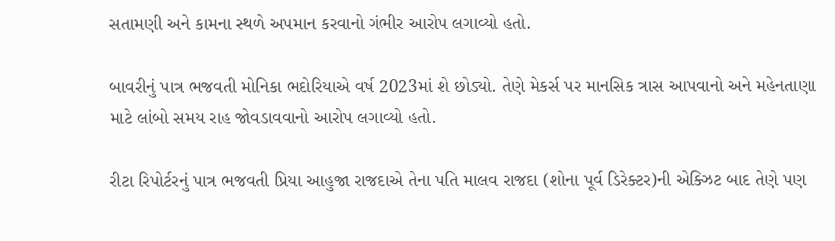સતામણી અને કામના સ્થળે અપમાન કરવાનો ગંભીર આરોપ લગાવ્યો હતો.

બાવરીનું પાત્ર ભજવતી મોનિકા ભદોરિયાએ વર્ષ 2023માં શે છોડ્યો. તેણે મેકર્સ પર માનસિક ત્રાસ આપવાનો અને મહેનતાણા માટે લાંબો સમય રાહ જોવડાવવાનો આરોપ લગાવ્યો હતો.

રીટા રિપોર્ટરનું પાત્ર ભજવતી પ્રિયા આહુજા રાજદાએ તેના પતિ માલવ રાજદા (શોના પૂર્વ ડિરેક્ટર)ની એક્ઝિટ બાદ તેણે પણ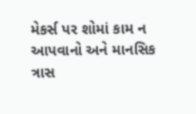મેકર્સ પર શોમાં કામ ન આપવાનો અને માનસિક ત્રાસ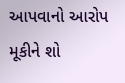આપવાનો આરોપ મૂકીને શો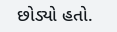છોડ્યો હતો.